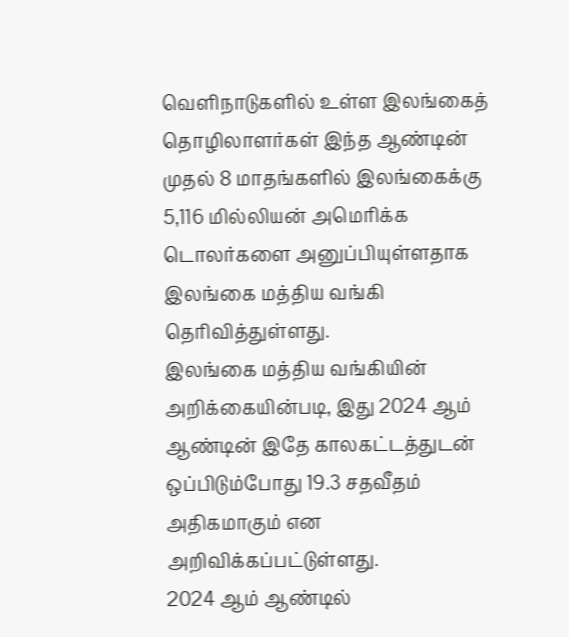வெளிநாடுகளில் உள்ள இலங்கைத் தொழிலாளர்கள் இந்த ஆண்டின் முதல் 8 மாதங்களில் இலங்கைக்கு 5,116 மில்லியன் அமெரிக்க டொலர்களை அனுப்பியுள்ளதாக இலங்கை மத்திய வங்கி தெரிவித்துள்ளது.
இலங்கை மத்திய வங்கியின் அறிக்கையின்படி, இது 2024 ஆம் ஆண்டின் இதே காலகட்டத்துடன் ஒப்பிடும்போது 19.3 சதவீதம் அதிகமாகும் என அறிவிக்கப்பட்டுள்ளது.
2024 ஆம் ஆண்டில்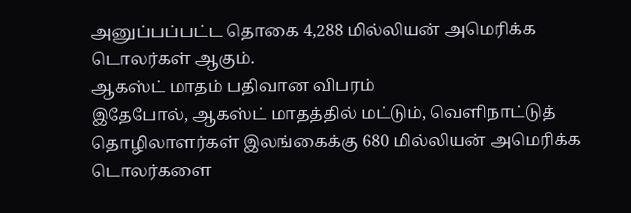அனுப்பப்பட்ட தொகை 4,288 மில்லியன் அமெரிக்க டொலர்கள் ஆகும்.
ஆகஸ்ட் மாதம் பதிவான விபரம்
இதேபோல், ஆகஸ்ட் மாதத்தில் மட்டும், வெளிநாட்டுத் தொழிலாளர்கள் இலங்கைக்கு 680 மில்லியன் அமெரிக்க டொலர்களை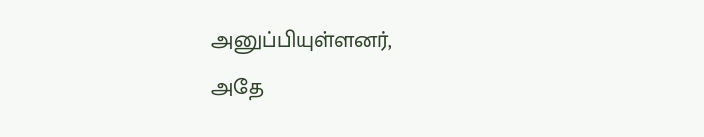அனுப்பியுள்ளனர்,
அதே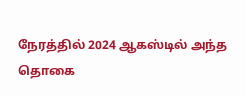நேரத்தில் 2024 ஆகஸ்டில் அந்த தொகை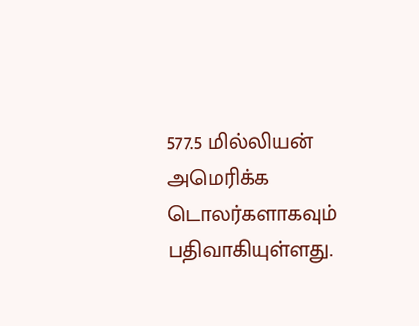577.5 மில்லியன் அமெரிக்க டொலர்களாகவும் பதிவாகியுள்ளது.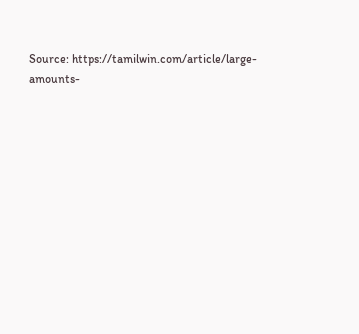Source: https://tamilwin.com/article/large-amounts-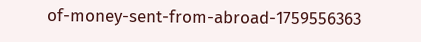of-money-sent-from-abroad-1759556363